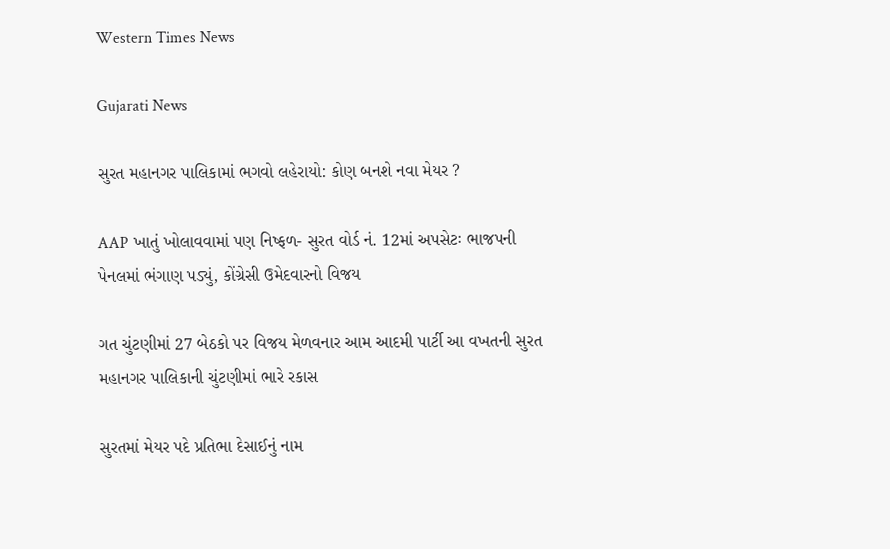Western Times News

Gujarati News

સુરત મહાનગર પાલિકામાં ભગવો લહેરાયો: કોણ બનશે નવા મેયર ?

AAP ખાતું ખોલાવવામાં પણ નિષ્ફળ- સુરત વોર્ડ નં. 12માં અપસેટઃ ભાજપની પેનલમાં ભંગાણ પડ્યું, કોંગ્રેસી ઉમેદવારનો વિજય

ગત ચુંટણીમાં 27 બેઠકો પર વિજય મેળવનાર આમ આદમી પાર્ટી આ વખતની સુરત મહાનગર પાલિકાની ચુંટણીમાં ભારે રકાસ

સુરતમાં મેયર પદે પ્રતિભા દેસાઈનું નામ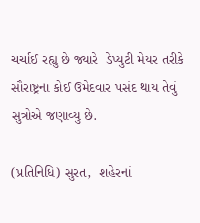ચર્ચાઈ રહ્યુ છે જ્યારે  ડેપ્યુટી મેયર તરીકે સૌરાષ્ટ્રના કોઈ ઉમેદવાર પસંદ થાય તેવું સુત્રોએ જણાવ્યુ છે.

(પ્રતિનિધિ) સુરત,  શહેરનાં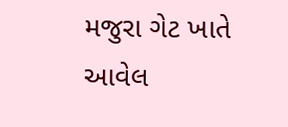મજુરા ગેટ ખાતે આવેલ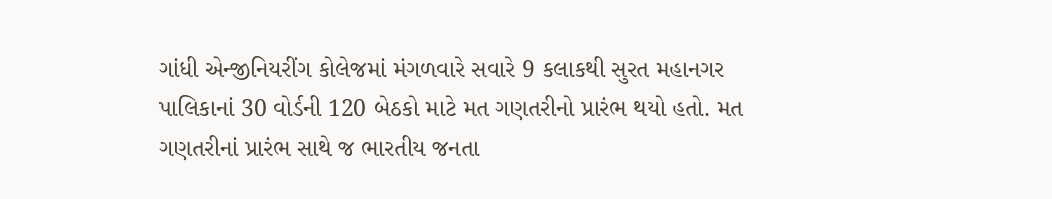ગાંધી એન્જીનિયરીંગ કોલેજમાં મંગળવારે સવારે 9 કલાકથી સુરત મહાનગર પાલિકાનાં 30 વોર્ડની 120 બેઠકો માટે મત ગણતરીનો પ્રારંભ થયો હતો. મત ગણતરીનાં પ્રારંભ સાથે જ ભારતીય જનતા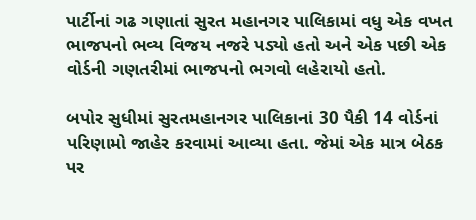પાર્ટીનાં ગઢ ગણાતાં સુરત મહાનગર પાલિકામાં વધુ એક વખત ભાજપનો ભવ્ય વિજય નજરે પડ્યો હતો અને એક પછી એક વોર્ડની ગણતરીમાં ભાજપનો ભગવો લહેરાયો હતો.

બપોર સુધીમાં સુરતમહાનગર પાલિકાનાં 30 પૈકી 14 વોર્ડનાં પરિણામો જાહેર કરવામાં આવ્યા હતા. જેમાં એક માત્ર બેઠક પર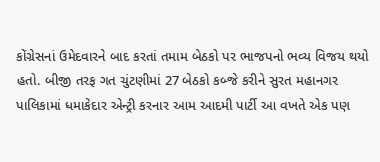કોંગ્રેસનાં ઉમેદવારને બાદ કરતાં તમામ બેઠકો પર ભાજપનો ભવ્ય વિજય થયો હતો. બીજી તરફ ગત ચુંટણીમાં 27 બેઠકો કબ્જે કરીને સુરત મહાનગર પાલિકામાં ધમાકેદાર એન્ટ્રી કરનાર આમ આદમી પાર્ટી આ વખતે એક પણ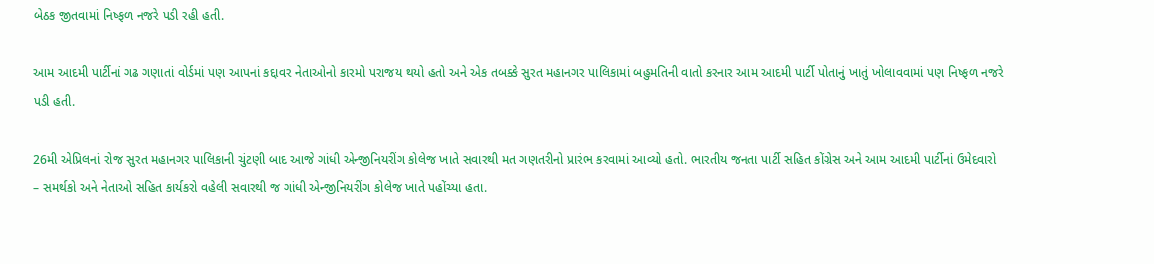બેઠક જીતવામાં નિષ્ફળ નજરે પડી રહી હતી.

આમ આદમી પાર્ટીનાં ગઢ ગણાતાં વોર્ડમાં પણ આપનાં કદ્દાવર નેતાઓનો કારમો પરાજય થયો હતો અને એક તબક્કે સુરત મહાનગર પાલિકામાં બહુમતિની વાતો કરનાર આમ આદમી પાર્ટી પોતાનું ખાતું ખોલાવવામાં પણ નિષ્ફળ નજરે પડી હતી.

26મી એપ્રિલનાં રોજ સુરત મહાનગર પાલિકાની ચુંટણી બાદ આજે ગાંધી એન્જીનિયરીંગ કોલેજ ખાતે સવારથી મત ગણતરીનો પ્રારંભ કરવામાં આવ્યો હતો. ભારતીય જનતા પાર્ટી સહિત કોંગ્રેસ અને આમ આદમી પાર્ટીનાં ઉમેદવારો – સમર્થકો અને નેતાઓ સહિત કાર્યકરો વહેલી સવારથી જ ગાંધી એન્જીનિયરીંગ કોલેજ ખાતે પહોંચ્યા હતા.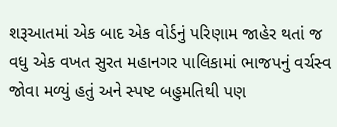શરૂઆતમાં એક બાદ એક વોર્ડનું પરિણામ જાહેર થતાં જ વધુ એક વખત સુરત મહાનગર પાલિકામાં ભાજપનું વર્ચસ્વ જોવા મળ્યું હતું અને સ્પષ્ટ બહુમતિથી પણ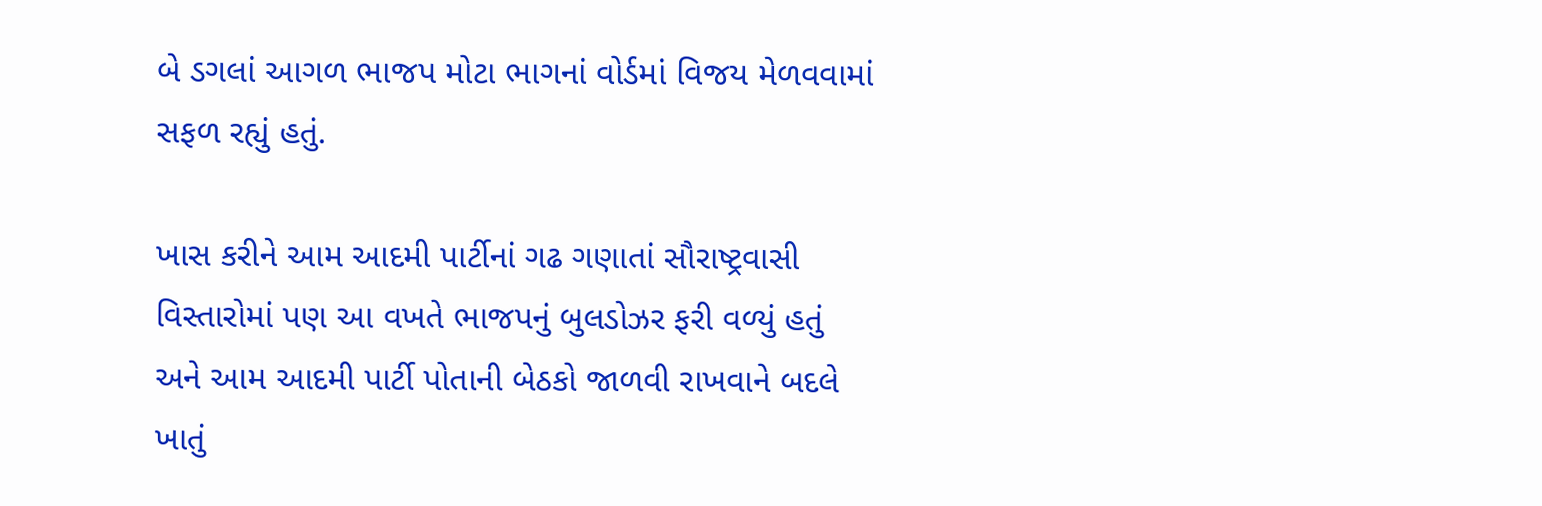બે ડગલાં આગળ ભાજપ મોટા ભાગનાં વોર્ડમાં વિજય મેળવવામાં સફળ રહ્યું હતું.

ખાસ કરીને આમ આદમી પાર્ટીનાં ગઢ ગણાતાં સૌરાષ્ટ્રવાસી વિસ્તારોમાં પણ આ વખતે ભાજપનું બુલડોઝર ફરી વળ્યું હતું અને આમ આદમી પાર્ટી પોતાની બેઠકો જાળવી રાખવાને બદલે ખાતું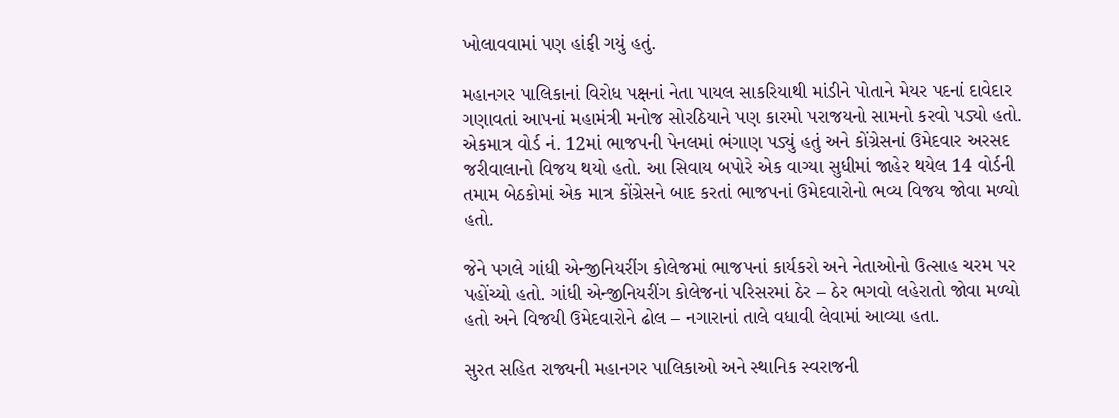ખોલાવવામાં પણ હાંફી ગયું હતું.

મહાનગર પાલિકાનાં વિરોધ પક્ષનાં નેતા પાયલ સાકરિયાથી માંડીને પોતાને મેયર પદનાં દાવેદાર ગણાવતાં આપનાં મહામંત્રી મનોજ સોરઠિયાને પણ કારમો પરાજયનો સામનો કરવો પડ્યો હતો. એકમાત્ર વોર્ડ નં. 12માં ભાજપની પેનલમાં ભંગાણ પડ્યું હતું અને કોંગ્રેસનાં ઉમેદવાર અરસદ જરીવાલાનો વિજય થયો હતો. આ સિવાય બપોરે એક વાગ્યા સુધીમાં જાહેર થયેલ 14 વોર્ડની તમામ બેઠકોમાં એક માત્ર કોંગ્રેસને બાદ કરતાં ભાજપનાં ઉમેદવારોનો ભવ્ય વિજય જોવા મળ્યો હતો.

જેને પગલે ગાંધી એન્જીનિયરીંગ કોલેજમાં ભાજપનાં કાર્યકરો અને નેતાઓનો ઉત્સાહ ચરમ પર પહોંચ્યો હતો. ગાંધી એન્જીનિયરીંગ કોલેજનાં પરિસરમાં ઠેર – ઠેર ભગવો લહેરાતો જોવા મળ્યો હતો અને વિજયી ઉમેદવારોને ઢોલ – નગારાનાં તાલે વધાવી લેવામાં આવ્યા હતા.

સુરત સહિત રાજ્યની મહાનગર પાલિકાઓ અને સ્થાનિક સ્વરાજની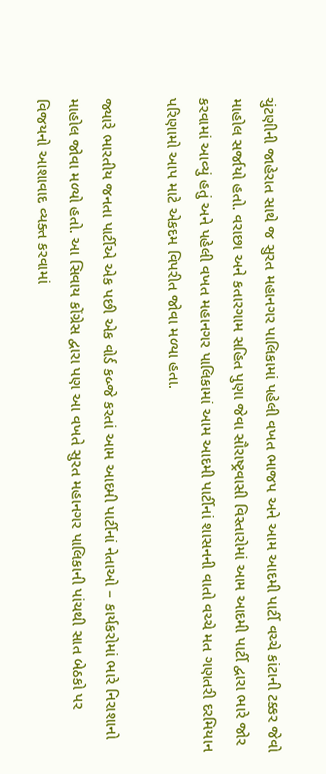ચુંટણીની જાહેરાત સાથે જ સુરત મહાનગર પાલિકામાં પહેલી વખત ભાજપ અને આમ આદમી પાર્ટી વચ્ચે કાંટાની ટક્કર જેવો માહોલ સર્જાયો હતો. વરાછા અને કતારગામ સહિત પુણા જેવા સૌરાષ્ટ્રવાસી વિસ્તારોમાં આમ આદમી પાર્ટી દ્વારા ભારે જોર કરવામાં આવ્યું હતું અને પહેલી વખત મહાનગર પાલિકામાં આમ આદમી પાર્ટીનાં શાસનની વાતો વચ્ચે મત ગણતરી દરમિયાન પરિણામો આપ માટે એકદમ વિપરીત જોવા મળ્યા હતા.

જ્યારે ભારતીય જનતા પાર્ટીએ એક પછી એક વોર્ડ કબ્જે કરતાં આમ આદમી પાર્ટીનાં નેતાઓ – કાર્યકરોમાં ભારે નિરાશાનો માહોલ જોવા મળ્યો હતો. આ સિવાય કોંગ્રેસ દ્વારા પણ આ વખતે સુરત મહાનગર પાલિકાની પાંચથી સાત બેઠકો પર વિજયનો આશાવાદ વ્યક્ત કરવામાં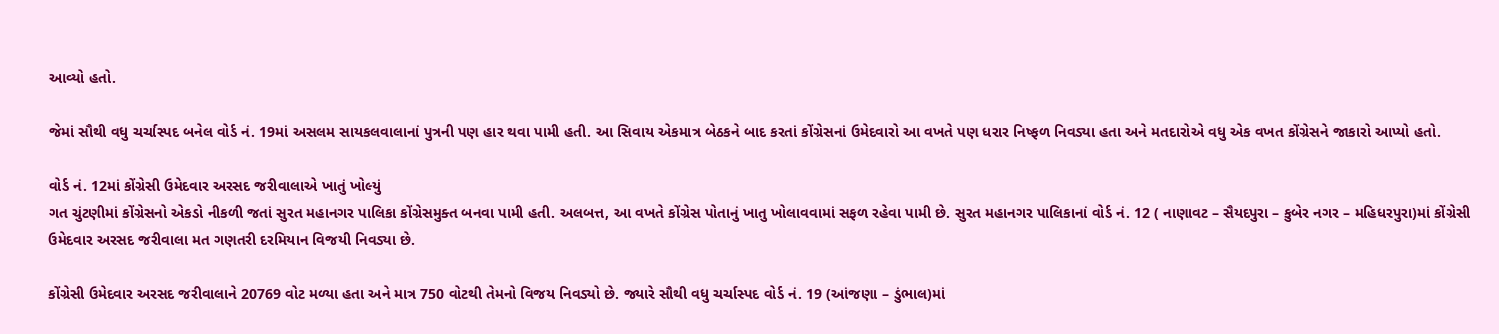આવ્યો હતો.

જેમાં સૌથી વધુ ચર્ચાસ્પદ બનેલ વોર્ડ નં. 19માં અસલમ સાયકલવાલાનાં પુત્રની પણ હાર થવા પામી હતી. આ સિવાય એકમાત્ર બેઠકને બાદ કરતાં કોંગ્રેસનાં ઉમેદવારો આ વખતે પણ ધરાર નિષ્ફળ નિવડ્યા હતા અને મતદારોએ વધુ એક વખત કોંગ્રેસને જાકારો આપ્યો હતો.

વોર્ડ નં. 12માં કોંગ્રેસી ઉમેદવાર અરસદ જરીવાલાએ ખાતું ખોલ્યું
ગત ચુંટણીમાં કોંગ્રેસનો એકડો નીકળી જતાં સુરત મહાનગર પાલિકા કોંગ્રેસમુક્ત બનવા પામી હતી. અલબત્ત, આ વખતે કોંગ્રેસ પોતાનું ખાતુ ખોલાવવામાં સફળ રહેવા પામી છે. સુરત મહાનગર પાલિકાનાં વોર્ડ નં. 12 ( નાણાવટ – સૈયદપુરા – કુબેર નગર – મહિધરપુરા)માં કોંગ્રેસી ઉમેદવાર અરસદ જરીવાલા મત ગણતરી દરમિયાન વિજયી નિવડ્યા છે.

કોંગ્રેસી ઉમેદવાર અરસદ જરીવાલાને 20769 વોટ મળ્યા હતા અને માત્ર 750 વોટથી તેમનો વિજય નિવડ્યો છે. જ્યારે સૌથી વધુ ચર્ચાસ્પદ વોર્ડ નં. 19 (આંજણા – ડુંભાલ)માં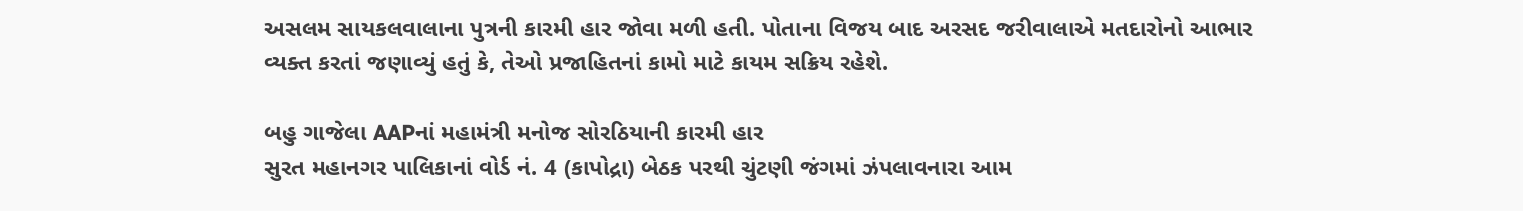અસલમ સાયકલવાલાના પુત્રની કારમી હાર જોવા મળી હતી. પોતાના વિજય બાદ અરસદ જરીવાલાએ મતદારોનો આભાર વ્યક્ત કરતાં જણાવ્યું હતું કે, તેઓ પ્રજાહિતનાં કામો માટે કાયમ સક્રિય રહેશે.

બહુ ગાજેલા AAPનાં મહામંત્રી મનોજ સોરઠિયાની કારમી હાર
સુરત મહાનગર પાલિકાનાં વોર્ડ નં. 4 (કાપોદ્રા) બેઠક પરથી ચુંટણી જંગમાં ઝંપલાવનારા આમ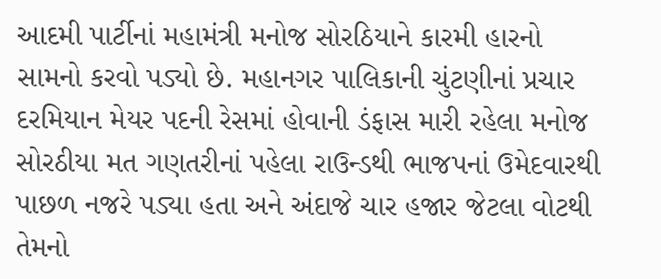આદમી પાર્ટીનાં મહામંત્રી મનોજ સોરઠિયાને કારમી હારનો સામનો કરવો પડ્યો છે. મહાનગર પાલિકાની ચુંટણીનાં પ્રચાર દરમિયાન મેયર પદની રેસમાં હોવાની ડંફાસ મારી રહેલા મનોજ સોરઠીયા મત ગણતરીનાં પહેલા રાઉન્ડથી ભાજપનાં ઉમેદવારથી પાછળ નજરે પડ્યા હતા અને અંદાજે ચાર હજાર જેટલા વોટથી તેમનો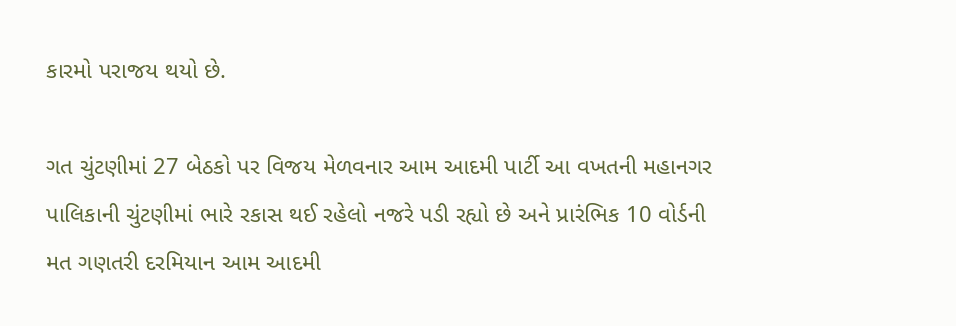કારમો પરાજય થયો છે.

ગત ચુંટણીમાં 27 બેઠકો પર વિજય મેળવનાર આમ આદમી પાર્ટી આ વખતની મહાનગર પાલિકાની ચુંટણીમાં ભારે રકાસ થઈ રહેલો નજરે પડી રહ્યો છે અને પ્રારંભિક 10 વોર્ડની મત ગણતરી દરમિયાન આમ આદમી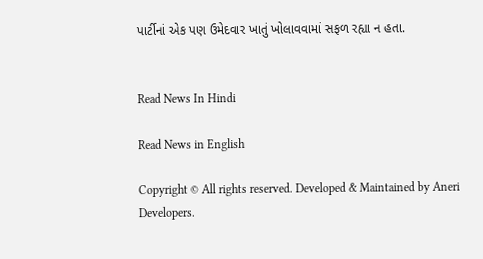પાર્ટીનાં એક પણ ઉમેદવાર ખાતું ખોલાવવામાં સફળ રહ્યા ન હતા.


Read News In Hindi

Read News in English

Copyright © All rights reserved. Developed & Maintained by Aneri Developers.